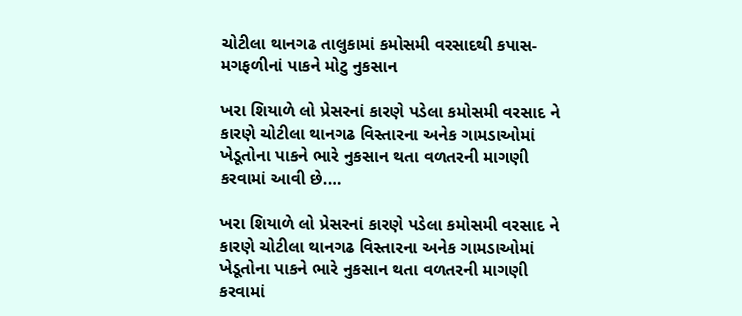ચોટીલા થાનગઢ તાલુકામાં કમોસમી વરસાદથી કપાસ-મગફળીનાં પાકને મોટુ નુકસાન

ખરા શિયાળે લો પ્રેસરનાં કારણે પડેલા કમોસમી વરસાદ ને કારણે ચોટીલા થાનગઢ વિસ્તારના અનેક ગામડાઓમાં ખેડૂતોના પાકને ભારે નુકસાન થતા વળતરની માગણી કરવામાં આવી છે.…

ખરા શિયાળે લો પ્રેસરનાં કારણે પડેલા કમોસમી વરસાદ ને કારણે ચોટીલા થાનગઢ વિસ્તારના અનેક ગામડાઓમાં ખેડૂતોના પાકને ભારે નુકસાન થતા વળતરની માગણી કરવામાં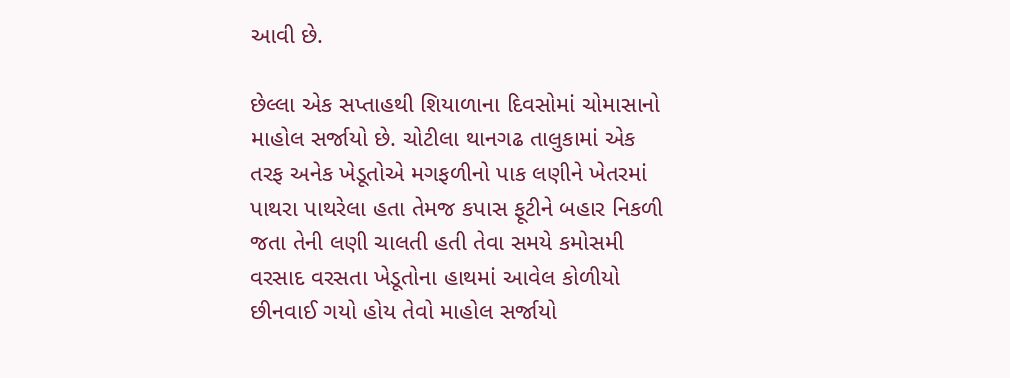આવી છે.

છેલ્લા એક સપ્તાહથી શિયાળાના દિવસોમાં ચોમાસાનો માહોલ સર્જાયો છે. ચોટીલા થાનગઢ તાલુકામાં એક તરફ અનેક ખેડૂતોએ મગફળીનો પાક લણીને ખેતરમાં પાથરા પાથરેલા હતા તેમજ કપાસ ફૂટીને બહાર નિકળી જતા તેની લણી ચાલતી હતી તેવા સમયે કમોસમી વરસાદ વરસતા ખેડૂતોના હાથમાં આવેલ કોળીયો છીનવાઈ ગયો હોય તેવો માહોલ સર્જાયો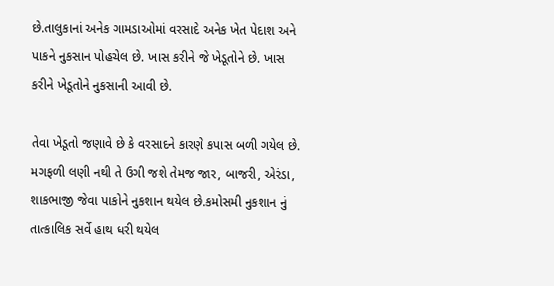છે.તાલુકાનાં અનેક ગામડાઓમાં વરસાદે અનેક ખેત પેદાશ અને પાકને નુકસાન પોહચેલ છે. ખાસ કરીને જે ખેડૂતોને છે. ખાસ કરીને ખેડૂતોને નુકસાની આવી છે.

તેવા ખેડૂતો જણાવે છે કે વરસાદને કારણે કપાસ બળી ગયેલ છે. મગફળી લણી નથી તે ઉગી જશે તેમજ જાર, બાજરી, એરંડા, શાકભાજી જેવા પાકોને નુકશાન થયેલ છે.કમોસમી નુકશાન નું તાત્કાલિક સર્વે હાથ ધરી થયેલ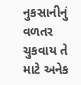નુકસાનીનું વળતર ચુકવાય તે માટે અનેક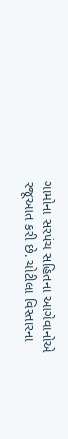ગામોના સરપંચ સહિતના આગેવાનોએ રજૂઆત કરી છે. ચોટીલા વિસ્તારના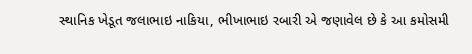સ્થાનિક ખેડૂત જલાભાઇ નાકિયા, ભીખાભાઇ રબારી એ જણાવેલ છે કે આ કમોસમી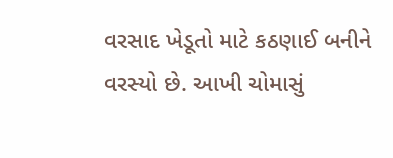વરસાદ ખેડૂતો માટે કઠણાઈ બનીને વરસ્યો છે. આખી ચોમાસું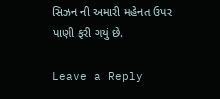સિઝન ની અમારી મહેનત ઉપર પાણી ફરી ગયું છે.

Leave a Reply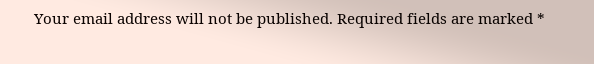Your email address will not be published. Required fields are marked *